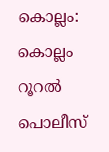കൊല്ലം: കൊല്ലം റൂറൽ പൊലീസ്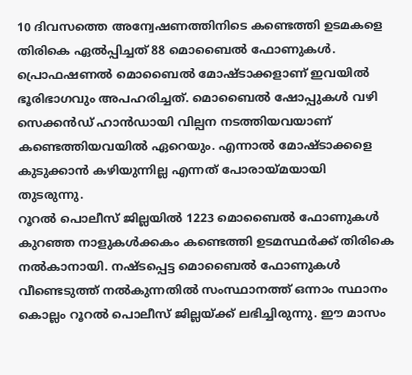10 ദിവസത്തെ അന്വേഷണത്തിനിടെ കണ്ടെത്തി ഉടമകളെ തിരികെ ഏൽപ്പിച്ചത് 88 മൊബൈൽ ഫോണുകൾ. പ്രൊഫഷണൽ മൊബൈൽ മോഷ്ടാക്കളാണ് ഇവയിൽ ഭൂരിഭാഗവും അപഹരിച്ചത്. മൊബൈൽ ഷോപ്പുകൾ വഴി സെക്കൻഡ് ഹാൻഡായി വില്പന നടത്തിയവയാണ് കണ്ടെത്തിയവയിൽ ഏറെയും. എന്നാൽ മോഷ്ടാക്കളെ കുടുക്കാൻ കഴിയുന്നില്ല എന്നത് പോരായ്മയായി തുടരുന്നു.
റൂറൽ പൊലീസ് ജില്ലയിൽ 1223 മൊബൈൽ ഫോണുകൾ കുറഞ്ഞ നാളുകൾക്കകം കണ്ടെത്തി ഉടമസ്ഥർക്ക് തിരികെ നൽകാനായി. നഷ്ടപ്പെട്ട മൊബൈൽ ഫോണുകൾ വീണ്ടെടുത്ത് നൽകുന്നതിൽ സംസ്ഥാനത്ത് ഒന്നാം സ്ഥാനം കൊല്ലം റൂറൽ പൊലീസ് ജില്ലയ്ക്ക് ലഭിച്ചിരുന്നു. ഈ മാസം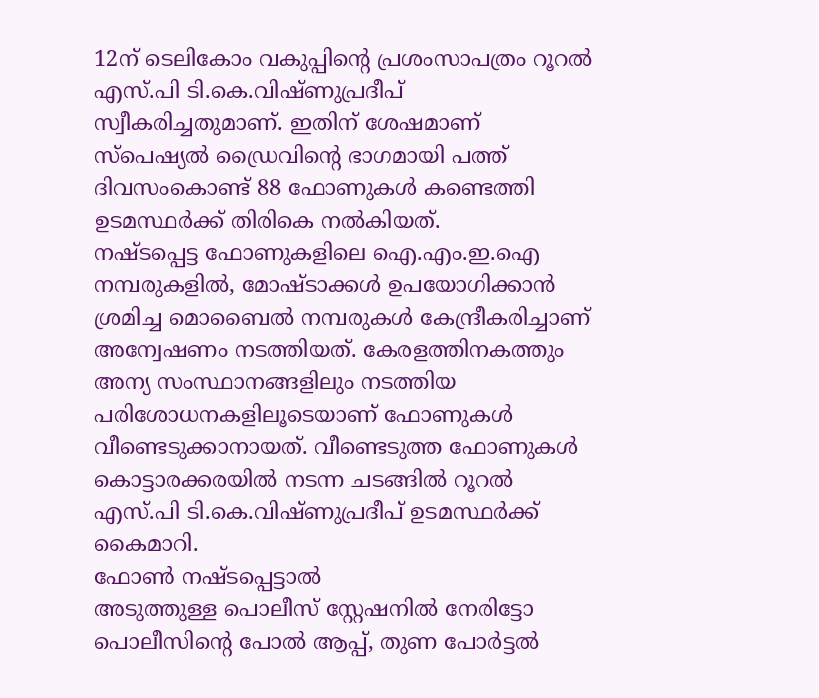12ന് ടെലികോം വകുപ്പിന്റെ പ്രശംസാപത്രം റൂറൽ എസ്.പി ടി.കെ.വിഷ്ണുപ്രദീപ് സ്വീകരിച്ചതുമാണ്. ഇതിന് ശേഷമാണ് സ്പെഷ്യൽ ഡ്രൈവിന്റെ ഭാഗമായി പത്ത് ദിവസംകൊണ്ട് 88 ഫോണുകൾ കണ്ടെത്തി ഉടമസ്ഥർക്ക് തിരികെ നൽകിയത്.
നഷ്ടപ്പെട്ട ഫോണുകളിലെ ഐ.എം.ഇ.ഐ നമ്പരുകളിൽ, മോഷ്ടാക്കൾ ഉപയോഗിക്കാൻ ശ്രമിച്ച മൊബൈൽ നമ്പരുകൾ കേന്ദ്രീകരിച്ചാണ് അന്വേഷണം നടത്തിയത്. കേരളത്തിനകത്തും അന്യ സംസ്ഥാനങ്ങളിലും നടത്തിയ പരിശോധനകളിലൂടെയാണ് ഫോണുകൾ വീണ്ടെടുക്കാനായത്. വീണ്ടെടുത്ത ഫോണുകൾ കൊട്ടാരക്കരയിൽ നടന്ന ചടങ്ങിൽ റൂറൽ എസ്.പി ടി.കെ.വിഷ്ണുപ്രദീപ് ഉടമസ്ഥർക്ക് കൈമാറി.
ഫോൺ നഷ്ടപ്പെട്ടാൽ
അടുത്തുള്ള പൊലീസ് സ്റ്റേഷനിൽ നേരിട്ടോ പൊലീസിന്റെ പോൽ ആപ്പ്, തുണ പോർട്ടൽ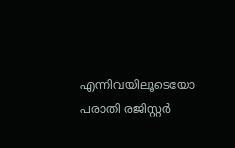എന്നിവയിലൂടെയോ പരാതി രജിസ്റ്റർ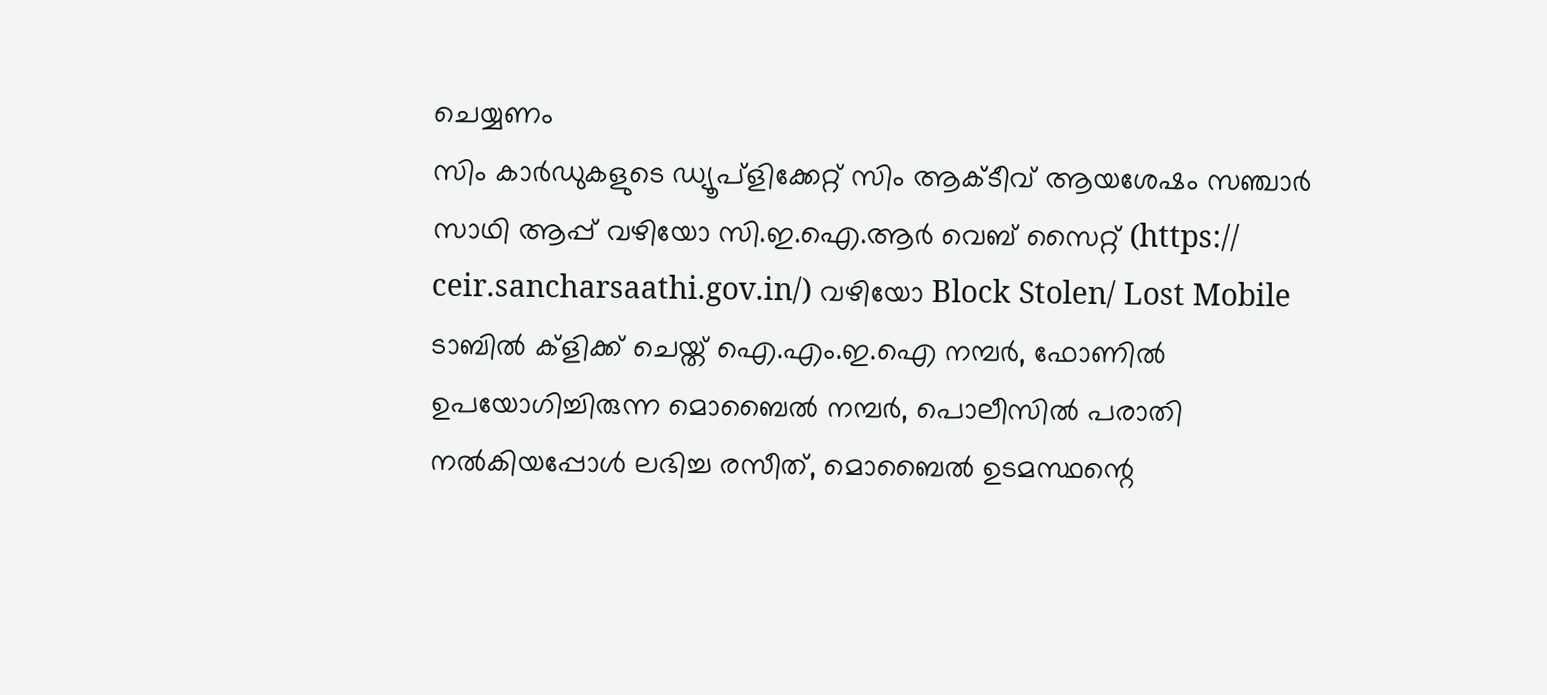ചെയ്യണം
സിം കാർഡുകളുടെ ഡ്യൂപ്ളിക്കേറ്റ് സിം ആക്ടീവ് ആയശേഷം സഞ്ചാർ സാഥി ആപ്പ് വഴിയോ സി.ഇ.ഐ.ആർ വെബ് സൈറ്റ് (https:// ceir.sancharsaathi.gov.in/) വഴിയോ Block Stolen/ Lost Mobile ടാബിൽ ക്ളിക്ക് ചെയ്ത് ഐ.എം.ഇ.ഐ നമ്പർ, ഫോണിൽ ഉപയോഗിച്ചിരുന്ന മൊബൈൽ നമ്പർ, പൊലീസിൽ പരാതി നൽകിയപ്പോൾ ലഭിച്ച രസീത്, മൊബൈൽ ഉടമസ്ഥന്റെ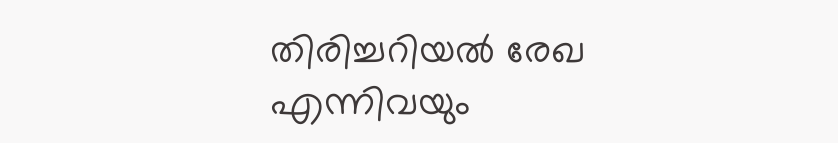തിരിച്ചറിയൽ രേഖ എന്നിവയും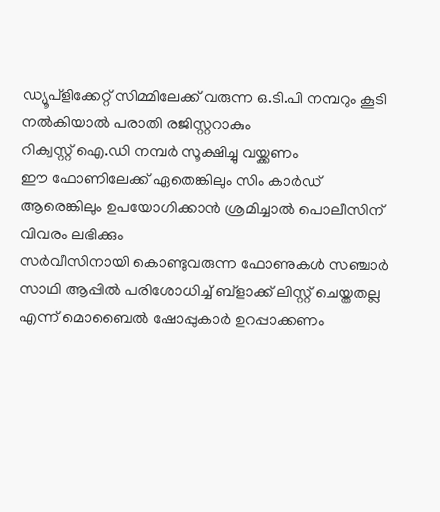ഡ്യൂപ്ളിക്കേറ്റ് സിമ്മിലേക്ക് വരുന്ന ഒ.ടി.പി നമ്പറും കൂടി നൽകിയാൽ പരാതി രജിസ്റ്ററാകും
റിക്വസ്റ്റ് ഐ.ഡി നമ്പർ സൂക്ഷിച്ചു വയ്ക്കണം
ഈ ഫോണിലേക്ക് ഏതെങ്കിലും സിം കാർഡ് ആരെങ്കിലും ഉപയോഗിക്കാൻ ശ്രമിച്ചാൽ പൊലീസിന് വിവരം ലഭിക്കും
സർവീസിനായി കൊണ്ടുവരുന്ന ഫോണുകൾ സഞ്ചാർ സാഥി ആപ്പിൽ പരിശോധിച്ച് ബ്ളാക്ക് ലിസ്റ്റ് ചെയ്തതല്ല എന്ന് മൊബൈൽ ഷോപ്പുകാർ ഉറപ്പാക്കണം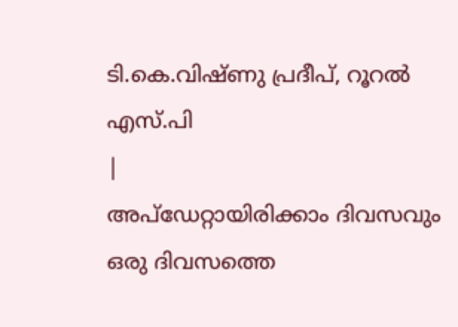ടി.കെ.വിഷ്ണു പ്രദീപ്, റൂറൽ എസ്.പി
|
അപ്ഡേറ്റായിരിക്കാം ദിവസവും
ഒരു ദിവസത്തെ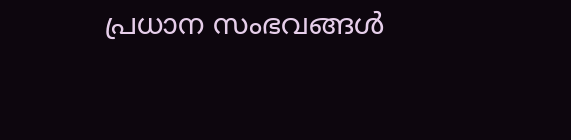പ്രധാന സംഭവങ്ങൾ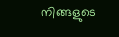നിങ്ങളുടെ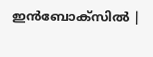ഇൻബോക്സിൽ |